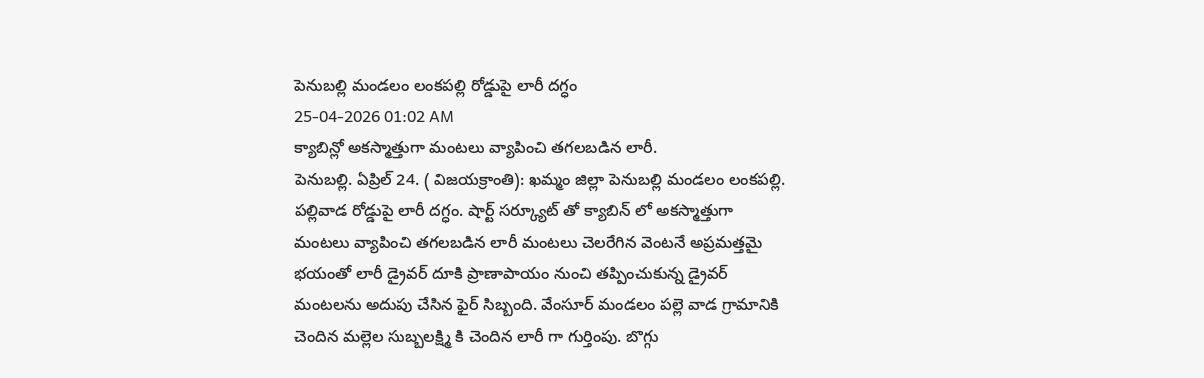పెనుబల్లి మండలం లంకపల్లి రోడ్డుపై లారీ దగ్ధం
25-04-2026 01:02 AM
క్యాబిన్లో అకస్మాత్తుగా మంటలు వ్యాపించి తగలబడిన లారీ.
పెనుబల్లి. ఏప్రిల్ 24. ( విజయక్రాంతి): ఖమ్మం జిల్లా పెనుబల్లి మండలం లంకపల్లి. పల్లివాడ రోడ్డుపై లారీ దగ్ధం. షార్ట్ సర్క్యూట్ తో క్యాబిన్ లో అకస్మాత్తుగా మంటలు వ్యాపించి తగలబడిన లారీ మంటలు చెలరేగిన వెంటనే అప్రమత్తమై భయంతో లారీ డ్రైవర్ దూకి ప్రాణాపాయం నుంచి తప్పించుకున్న డ్రైవర్ మంటలను అదుపు చేసిన ఫైర్ సిబ్బంది. వేంసూర్ మండలం పల్లె వాడ గ్రామానికి చెందిన మల్లెల సుబ్బలక్ష్మి కి చెందిన లారీ గా గుర్తింపు. బొగ్గు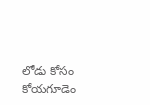లోడు కోసం కోయగూడెం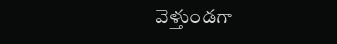వెళ్తుండగా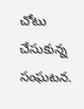చోటు చేసుకున్న సంఘటన.